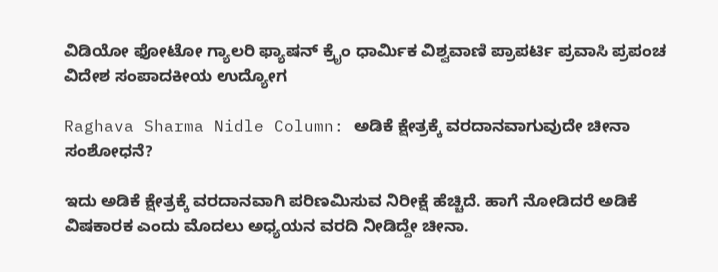ವಿಡಿಯೋ ಫೋಟೋ ಗ್ಯಾಲರಿ ಫ್ಯಾಷನ್ ಕ್ರೈಂ ಧಾರ್ಮಿಕ ವಿಶ್ವವಾಣಿ ಪ್ರಾಪರ್ಟಿ ಪ್ರವಾಸಿ ಪ್ರಪಂಚ ವಿದೇಶ ಸಂಪಾದಕೀಯ ಉದ್ಯೋಗ

Raghava Sharma Nidle Column: ಅಡಿಕೆ ಕ್ಷೇತ್ರಕ್ಕೆ ವರದಾನವಾಗುವುದೇ ಚೀನಾ ಸಂಶೋಧನೆ?

ಇದು ಅಡಿಕೆ ಕ್ಷೇತ್ರಕ್ಕೆ ವರದಾನವಾಗಿ ಪರಿಣಮಿಸುವ ನಿರೀಕ್ಷೆ ಹೆಚ್ಚಿದೆ. ಹಾಗೆ ನೋಡಿದರೆ ಅಡಿಕೆ ವಿಷಕಾರಕ ಎಂದು ಮೊದಲು ಅಧ್ಯಯನ ವರದಿ ನೀಡಿದ್ದೇ ಚೀನಾ.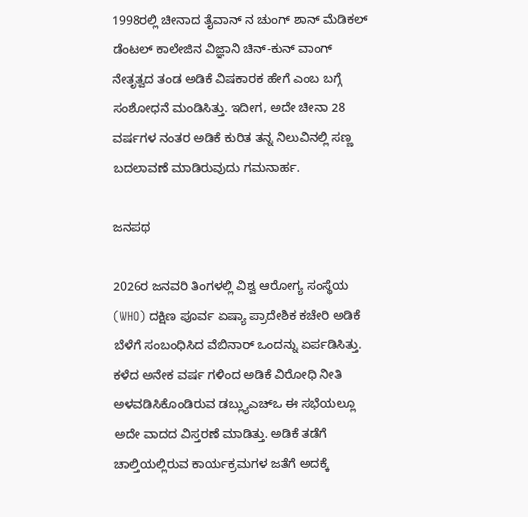1998ರಲ್ಲಿ ಚೀನಾದ ತೈವಾನ್ ನ ಚುಂಗ್ ಶಾನ್ ಮೆಡಿಕಲ್ ಡೆಂಟಲ್ ಕಾಲೇಜಿನ ವಿಜ್ಞಾನಿ ಚಿನ್-ಕುನ್ ವಾಂಗ್ ನೇತೃತ್ವದ ತಂಡ ಅಡಿಕೆ ವಿಷಕಾರಕ ಹೇಗೆ ಎಂಬ ಬಗ್ಗೆ ಸಂಶೋಧನೆ ಮಂಡಿಸಿತ್ತು. ಇದೀಗ, ಅದೇ ಚೀನಾ 28 ವರ್ಷಗಳ ನಂತರ ಅಡಿಕೆ ಕುರಿತ ತನ್ನ ನಿಲುವಿನಲ್ಲಿ ಸಣ್ಣ ಬದಲಾವಣೆ ಮಾಡಿರುವುದು ಗಮನಾರ್ಹ.

ಜನಪಥ

2026ರ ಜನವರಿ ತಿಂಗಳಲ್ಲಿ ವಿಶ್ವ ಆರೋಗ್ಯ ಸಂಸ್ಥೆಯ (WHO) ದಕ್ಷಿಣ ಪೂರ್ವ ಏಷ್ಯಾ ಪ್ರಾದೇಶಿಕ ಕಚೇರಿ ಅಡಿಕೆ ಬೆಳೆಗೆ ಸಂಬಂಧಿಸಿದ ವೆಬಿನಾರ್ ಒಂದನ್ನು ಏರ್ಪಡಿಸಿತ್ತು. ಕಳೆದ ಅನೇಕ ವರ್ಷ ಗಳಿಂದ ಅಡಿಕೆ ವಿರೋಧಿ ನೀತಿ ಅಳವಡಿಸಿಕೊಂಡಿರುವ ಡಬ್ಲ್ಯುಎಚ್‌ಒ ಈ ಸಭೆಯಲ್ಲೂ ಅದೇ ವಾದದ ವಿಸ್ತರಣೆ ಮಾಡಿತ್ತು. ಅಡಿಕೆ ತಡೆಗೆ ಚಾಲ್ತಿಯಲ್ಲಿರುವ ಕಾರ್ಯಕ್ರಮಗಳ ಜತೆಗೆ ಅದಕ್ಕೆ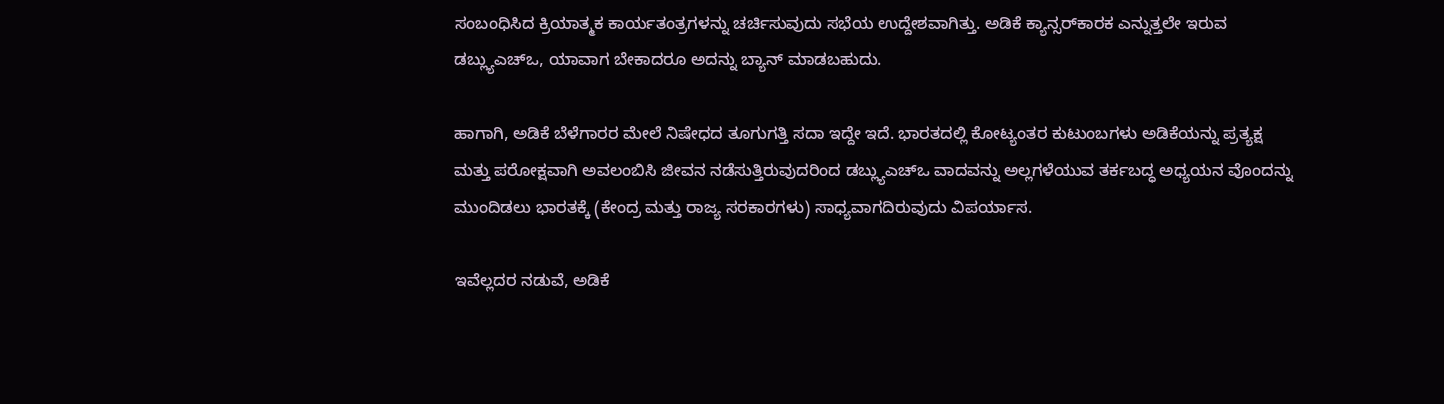ಸಂಬಂಧಿಸಿದ ಕ್ರಿಯಾತ್ಮಕ ಕಾರ್ಯತಂತ್ರಗಳನ್ನು ಚರ್ಚಿಸುವುದು ಸಭೆಯ ಉದ್ದೇಶವಾಗಿತ್ತು. ಅಡಿಕೆ ಕ್ಯಾನ್ಸರ್‌ಕಾರಕ ಎನ್ನುತ್ತಲೇ ಇರುವ ಡಬ್ಲ್ಯುಎಚ್‌ಒ, ಯಾವಾಗ ಬೇಕಾದರೂ ಅದನ್ನು ಬ್ಯಾನ್ ಮಾಡಬಹುದು.

ಹಾಗಾಗಿ, ಅಡಿಕೆ ಬೆಳೆಗಾರರ ಮೇಲೆ ನಿಷೇಧದ ತೂಗುಗತ್ತಿ ಸದಾ ಇದ್ದೇ ಇದೆ. ಭಾರತದಲ್ಲಿ ಕೋಟ್ಯಂತರ ಕುಟುಂಬಗಳು ಅಡಿಕೆಯನ್ನು ಪ್ರತ್ಯಕ್ಷ ಮತ್ತು ಪರೋಕ್ಷವಾಗಿ ಅವಲಂಬಿಸಿ ಜೀವನ ನಡೆಸುತ್ತಿರುವುದರಿಂದ ಡಬ್ಲ್ಯುಎಚ್‌ಒ ವಾದವನ್ನು ಅಲ್ಲಗಳೆಯುವ ತರ್ಕಬದ್ಧ ಅಧ್ಯಯನ ವೊಂದನ್ನು ಮುಂದಿಡಲು ಭಾರತಕ್ಕೆ (ಕೇಂದ್ರ ಮತ್ತು ರಾಜ್ಯ ಸರಕಾರಗಳು) ಸಾಧ್ಯವಾಗದಿರುವುದು ವಿಪರ್ಯಾಸ.

ಇವೆಲ್ಲದರ ನಡುವೆ, ಅಡಿಕೆ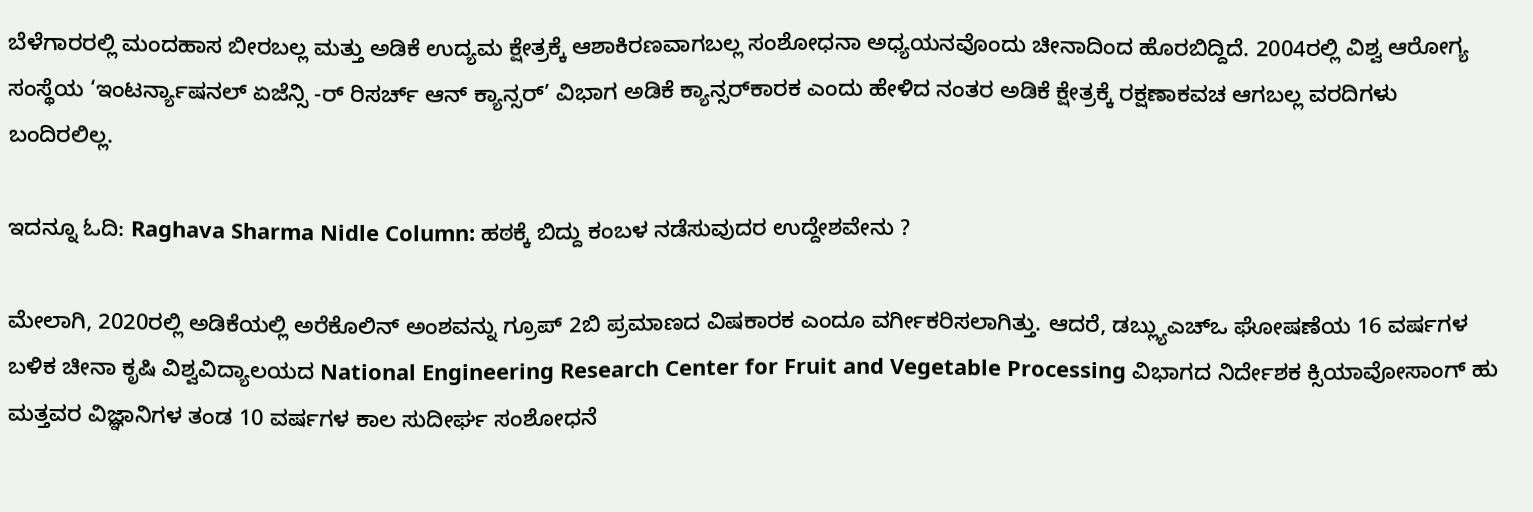ಬೆಳೆಗಾರರಲ್ಲಿ ಮಂದಹಾಸ ಬೀರಬಲ್ಲ ಮತ್ತು ಅಡಿಕೆ ಉದ್ಯಮ ಕ್ಷೇತ್ರಕ್ಕೆ ಆಶಾಕಿರಣವಾಗಬಲ್ಲ ಸಂಶೋಧನಾ ಅಧ್ಯಯನವೊಂದು ಚೀನಾದಿಂದ ಹೊರಬಿದ್ದಿದೆ. 2004ರಲ್ಲಿ ವಿಶ್ವ ಆರೋಗ್ಯ ಸಂಸ್ಥೆಯ ‘ಇಂಟರ್ನ್ಯಾಷನಲ್ ಏಜೆನ್ಸಿ -ರ್ ರಿಸರ್ಚ್ ಆನ್ ಕ್ಯಾನ್ಸರ್’ ವಿಭಾಗ ಅಡಿಕೆ ಕ್ಯಾನ್ಸರ್‌ಕಾರಕ ಎಂದು ಹೇಳಿದ ನಂತರ ಅಡಿಕೆ ಕ್ಷೇತ್ರಕ್ಕೆ ರಕ್ಷಣಾಕವಚ ಆಗಬಲ್ಲ ವರದಿಗಳು ಬಂದಿರಲಿಲ್ಲ.

ಇದನ್ನೂ ಓದಿ: Raghava Sharma Nidle Column: ಹಠಕ್ಕೆ ಬಿದ್ದು ಕಂಬಳ ನಡೆಸುವುದರ ಉದ್ದೇಶವೇನು ?

ಮೇಲಾಗಿ, 2020ರಲ್ಲಿ ಅಡಿಕೆಯಲ್ಲಿ ಅರೆಕೊಲಿನ್ ಅಂಶವನ್ನು ಗ್ರೂಪ್ 2ಬಿ ಪ್ರಮಾಣದ ವಿಷಕಾರಕ ಎಂದೂ ವರ್ಗೀಕರಿಸಲಾಗಿತ್ತು. ಆದರೆ, ಡಬ್ಲ್ಯುಎಚ್‌ಒ ಘೋಷಣೆಯ 16 ವರ್ಷಗಳ ಬಳಿಕ ಚೀನಾ ಕೃಷಿ ವಿಶ್ವವಿದ್ಯಾಲಯದ National Engineering Research Center for Fruit and Vegetable Processing ವಿಭಾಗದ ನಿರ್ದೇಶಕ ಕ್ಸಿಯಾವೋಸಾಂಗ್ ಹು ಮತ್ತವರ ವಿಜ್ಞಾನಿಗಳ ತಂಡ 10 ವರ್ಷಗಳ ಕಾಲ ಸುದೀರ್ಘ ಸಂಶೋಧನೆ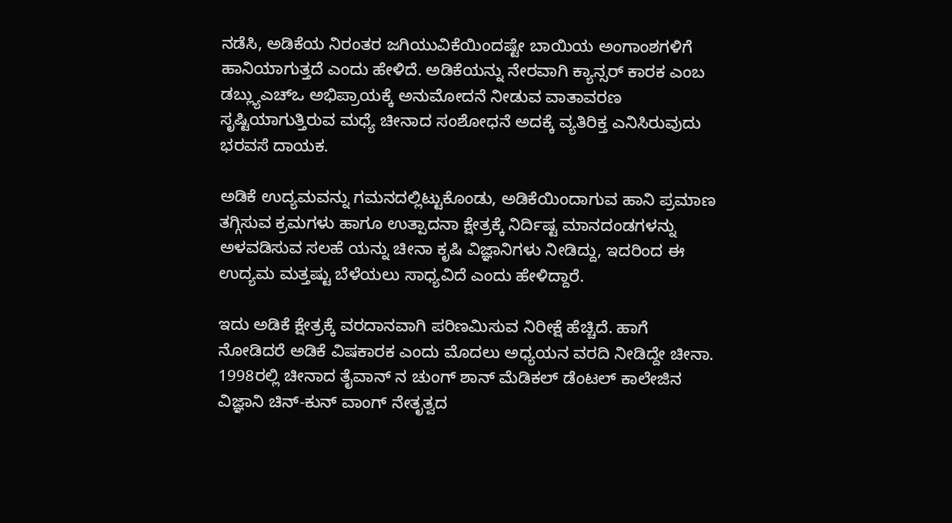ನಡೆಸಿ, ಅಡಿಕೆಯ ನಿರಂತರ ಜಗಿಯುವಿಕೆಯಿಂದಷ್ಟೇ ಬಾಯಿಯ ಅಂಗಾಂಶಗಳಿಗೆ ಹಾನಿಯಾಗುತ್ತದೆ ಎಂದು ಹೇಳಿದೆ. ಅಡಿಕೆಯನ್ನು ನೇರವಾಗಿ ಕ್ಯಾನ್ಸರ್‌ ಕಾರಕ ಎಂಬ ಡಬ್ಲ್ಯುಎಚ್‌ಒ ಅಭಿಪ್ರಾಯಕ್ಕೆ ಅನುಮೋದನೆ ನೀಡುವ ವಾತಾವರಣ ಸೃಷ್ಟಿಯಾಗುತ್ತಿರುವ ಮಧ್ಯೆ ಚೀನಾದ ಸಂಶೋಧನೆ ಅದಕ್ಕೆ ವ್ಯತಿರಿಕ್ತ ಎನಿಸಿರುವುದು ಭರವಸೆ ದಾಯಕ.

ಅಡಿಕೆ ಉದ್ಯಮವನ್ನು ಗಮನದಲ್ಲಿಟ್ಟುಕೊಂಡು, ಅಡಿಕೆಯಿಂದಾಗುವ ಹಾನಿ ಪ್ರಮಾಣ ತಗ್ಗಿಸುವ ಕ್ರಮಗಳು ಹಾಗೂ ಉತ್ಪಾದನಾ ಕ್ಷೇತ್ರಕ್ಕೆ ನಿರ್ದಿಷ್ಟ ಮಾನದಂಡಗಳನ್ನು ಅಳವಡಿಸುವ ಸಲಹೆ ಯನ್ನು ಚೀನಾ ಕೃಷಿ ವಿಜ್ಞಾನಿಗಳು ನೀಡಿದ್ದು, ಇದರಿಂದ ಈ ಉದ್ಯಮ ಮತ್ತಷ್ಟು ಬೆಳೆಯಲು ಸಾಧ್ಯವಿದೆ ಎಂದು ಹೇಳಿದ್ದಾರೆ.

ಇದು ಅಡಿಕೆ ಕ್ಷೇತ್ರಕ್ಕೆ ವರದಾನವಾಗಿ ಪರಿಣಮಿಸುವ ನಿರೀಕ್ಷೆ ಹೆಚ್ಚಿದೆ. ಹಾಗೆ ನೋಡಿದರೆ ಅಡಿಕೆ ವಿಷಕಾರಕ ಎಂದು ಮೊದಲು ಅಧ್ಯಯನ ವರದಿ ನೀಡಿದ್ದೇ ಚೀನಾ. 1998ರಲ್ಲಿ ಚೀನಾದ ತೈವಾನ್ ನ ಚುಂಗ್ ಶಾನ್ ಮೆಡಿಕಲ್ ಡೆಂಟಲ್ ಕಾಲೇಜಿನ ವಿಜ್ಞಾನಿ ಚಿನ್-ಕುನ್ ವಾಂಗ್ ನೇತೃತ್ವದ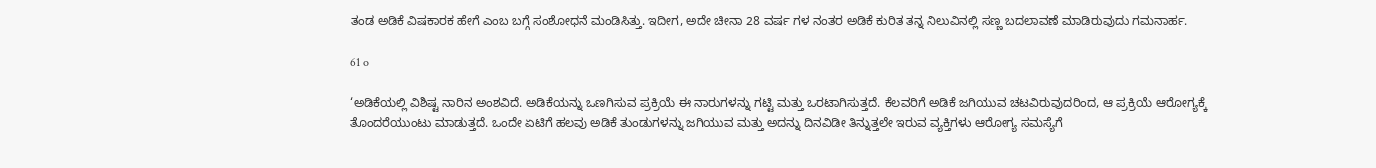ತಂಡ ಅಡಿಕೆ ವಿಷಕಾರಕ ಹೇಗೆ ಎಂಬ ಬಗ್ಗೆ ಸಂಶೋಧನೆ ಮಂಡಿಸಿತ್ತು. ಇದೀಗ, ಅದೇ ಚೀನಾ 28 ವರ್ಷ ಗಳ ನಂತರ ಅಡಿಕೆ ಕುರಿತ ತನ್ನ ನಿಲುವಿನಲ್ಲಿ ಸಣ್ಣ ಬದಲಾವಣೆ ಮಾಡಿರುವುದು ಗಮನಾರ್ಹ.

61 o

‘ಅಡಿಕೆಯಲ್ಲಿ ವಿಶಿಷ್ಟ ನಾರಿನ ಅಂಶವಿದೆ. ಅಡಿಕೆಯನ್ನು ಒಣಗಿಸುವ ಪ್ರಕ್ರಿಯೆ ಈ ನಾರುಗಳನ್ನು ಗಟ್ಟಿ ಮತ್ತು ಒರಟಾಗಿಸುತ್ತದೆ. ಕೆಲವರಿಗೆ ಅಡಿಕೆ ಜಗಿಯುವ ಚಟವಿರುವುದರಿಂದ, ಆ ಪ್ರಕ್ರಿಯೆ ಆರೋಗ್ಯಕ್ಕೆ ತೊಂದರೆಯುಂಟು ಮಾಡುತ್ತದೆ. ಒಂದೇ ಏಟಿಗೆ ಹಲವು ಅಡಿಕೆ ತುಂಡುಗಳನ್ನು ಜಗಿಯುವ ಮತ್ತು ಅದನ್ನು ದಿನವಿಡೀ ತಿನ್ನುತ್ತಲೇ ಇರುವ ವ್ಯಕ್ತಿಗಳು ಆರೋಗ್ಯ ಸಮಸ್ಯೆಗೆ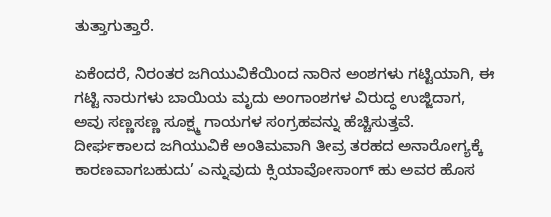ತುತ್ತಾಗುತ್ತಾರೆ.

ಏಕೆಂದರೆ, ನಿರಂತರ ಜಗಿಯುವಿಕೆಯಿಂದ ನಾರಿನ ಅಂಶಗಳು ಗಟ್ಟಿಯಾಗಿ, ಈ ಗಟ್ಟಿ ನಾರುಗಳು ಬಾಯಿಯ ಮೃದು ಅಂಗಾಂಶಗಳ ವಿರುದ್ಧ ಉಜ್ಜಿದಾಗ, ಅವು ಸಣ್ಣಸಣ್ಣ ಸೂಕ್ಷ್ಮ ಗಾಯಗಳ ಸಂಗ್ರಹವನ್ನು ಹೆಚ್ಚಿಸುತ್ತವೆ. ದೀರ್ಘಕಾಲದ ಜಗಿಯುವಿಕೆ ಅಂತಿಮವಾಗಿ ತೀವ್ರ ತರಹದ ಅನಾರೋಗ್ಯಕ್ಕೆ ಕಾರಣವಾಗಬಹುದು’ ಎನ್ನುವುದು ಕ್ಸಿಯಾವೋಸಾಂಗ್ ಹು ಅವರ ಹೊಸ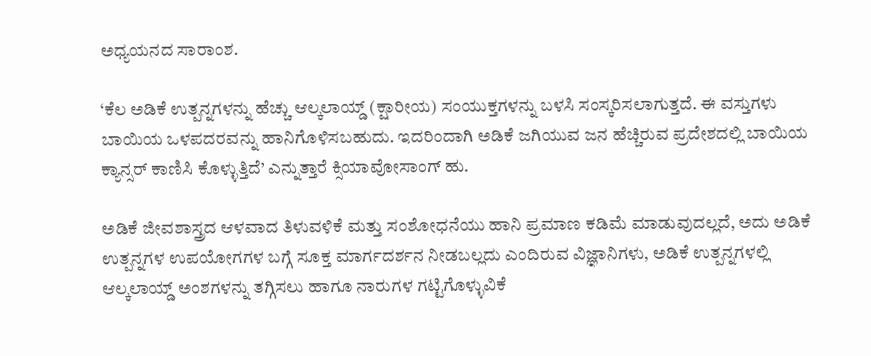ಅಧ್ಯಯನದ ಸಾರಾಂಶ.

‘ಕೆಲ ಅಡಿಕೆ ಉತ್ಪನ್ನಗಳನ್ನು ಹೆಚ್ಚು ಆಲ್ಕಲಾಯ್ಡ್ (ಕ್ಷಾರೀಯ) ಸಂಯುಕ್ತಗಳನ್ನು ಬಳಸಿ ಸಂಸ್ಕರಿಸಲಾಗುತ್ತದೆ. ಈ ವಸ್ತುಗಳು ಬಾಯಿಯ ಒಳಪದರವನ್ನು ಹಾನಿಗೊಳಿಸಬಹುದು. ಇದರಿಂದಾಗಿ ಅಡಿಕೆ ಜಗಿಯುವ ಜನ ಹೆಚ್ಚಿರುವ ಪ್ರದೇಶದಲ್ಲಿ ಬಾಯಿಯ ಕ್ಯಾನ್ಸರ್ ಕಾಣಿಸಿ ಕೊಳ್ಳುತ್ತಿದೆ’ ಎನ್ನುತ್ತಾರೆ ಕ್ಸಿಯಾವೋಸಾಂಗ್ ಹು.

ಅಡಿಕೆ ಜೀವಶಾಸ್ತ್ರದ ಆಳವಾದ ತಿಳುವಳಿಕೆ ಮತ್ತು ಸಂಶೋಧನೆಯು ಹಾನಿ ಪ್ರಮಾಣ ಕಡಿಮೆ ಮಾಡುವುದಲ್ಲದೆ, ಅದು ಅಡಿಕೆ ಉತ್ಪನ್ನಗಳ ಉಪಯೋಗಗಳ ಬಗ್ಗೆ ಸೂಕ್ತ ಮಾರ್ಗದರ್ಶನ ನೀಡಬಲ್ಲದು ಎಂದಿರುವ ವಿಜ್ಞಾನಿಗಳು, ಅಡಿಕೆ ಉತ್ಪನ್ನಗಳಲ್ಲಿ ಆಲ್ಕಲಾಯ್ಡ್ ಅಂಶಗಳನ್ನು ತಗ್ಗಿಸಲು ಹಾಗೂ ನಾರುಗಳ ಗಟ್ಟಿಗೊಳ್ಳುವಿಕೆ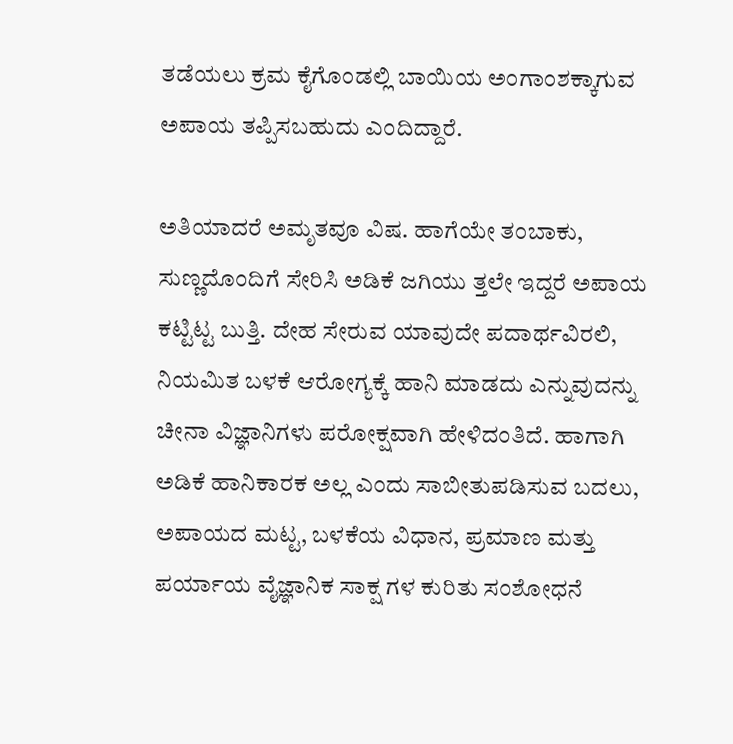ತಡೆಯಲು ಕ್ರಮ ಕೈಗೊಂಡಲ್ಲಿ ಬಾಯಿಯ ಅಂಗಾಂಶಕ್ಕಾಗುವ ಅಪಾಯ ತಪ್ಪಿಸಬಹುದು ಎಂದಿ‌ದ್ದಾರೆ.

ಅತಿಯಾದರೆ ಅಮೃತವೂ ವಿಷ. ಹಾಗೆಯೇ ತಂಬಾಕು, ಸುಣ್ಣದೊಂದಿಗೆ ಸೇರಿಸಿ ಅಡಿಕೆ ಜಗಿಯು ತ್ತಲೇ ಇದ್ದರೆ ಅಪಾಯ ಕಟ್ಟಿಟ್ಟ ಬುತ್ತಿ. ದೇಹ ಸೇರುವ ಯಾವುದೇ ಪದಾರ್ಥವಿರಲಿ, ನಿಯಮಿತ ಬಳಕೆ ಆರೋಗ್ಯಕ್ಕೆ ಹಾನಿ ಮಾಡದು ಎನ್ನುವುದನ್ನು ಚೀನಾ ವಿಜ್ಞಾನಿಗಳು ಪರೋಕ್ಷವಾಗಿ ಹೇಳಿದಂತಿದೆ. ಹಾಗಾಗಿ ಅಡಿಕೆ ಹಾನಿಕಾರಕ ಅಲ್ಲ ಎಂದು ಸಾಬೀತುಪಡಿಸುವ ಬದಲು, ಅಪಾಯದ ಮಟ್ಟ, ಬಳಕೆಯ ವಿಧಾನ, ಪ್ರಮಾಣ ಮತ್ತು ಪರ್ಯಾಯ ವೈಜ್ಞಾನಿಕ ಸಾಕ್ಷ ಗಳ ಕುರಿತು ಸಂಶೋಧನೆ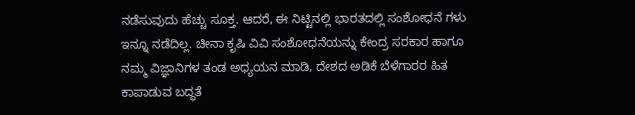ನಡೆಸುವುದು ಹೆಚ್ಚು ಸೂಕ್ತ. ಆದರೆ, ಈ ನಿಟ್ಟಿನಲ್ಲಿ ಭಾರತದಲ್ಲಿ ಸಂಶೋಧನೆ ಗಳು ಇನ್ನೂ ನಡೆದಿಲ್ಲ. ಚೀನಾ ಕೃಷಿ ವಿವಿ ಸಂಶೋಧನೆಯನ್ನು ಕೇಂದ್ರ ಸರಕಾರ ಹಾಗೂ ನಮ್ಮ ವಿಜ್ಞಾನಿಗಳ ತಂಡ ಅಧ್ಯಯನ ಮಾಡಿ, ದೇಶದ ಅಡಿಕೆ ಬೆಳೆಗಾರರ ಹಿತ ಕಾಪಾಡುವ ಬದ್ಧತೆ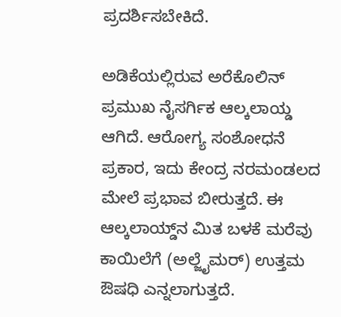ಪ್ರದರ್ಶಿಸಬೇಕಿದೆ.

ಅಡಿಕೆಯಲ್ಲಿರುವ ಅರೆಕೊಲಿನ್ ಪ್ರಮುಖ ನೈಸರ್ಗಿಕ ಆಲ್ಕಲಾಯ್ಡ ಆಗಿದೆ. ಆರೋಗ್ಯ ಸಂಶೋಧನೆ ಪ್ರಕಾರ, ಇದು ಕೇಂದ್ರ ನರಮಂಡಲದ ಮೇಲೆ ಪ್ರಭಾವ ಬೀರುತ್ತದೆ. ಈ ಆಲ್ಕಲಾಯ್ಡ್‌ನ ಮಿತ ಬಳಕೆ ಮರೆವು ಕಾಯಿಲೆಗೆ (ಅಲ್ಜೈಮರ್) ಉತ್ತಮ ಔಷಧಿ ಎನ್ನಲಾಗುತ್ತದೆ.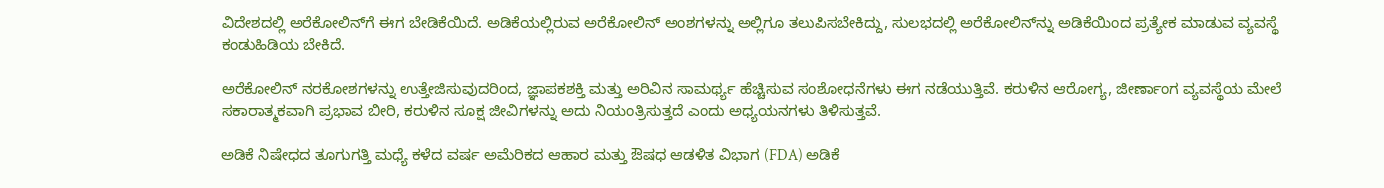ವಿದೇಶದಲ್ಲಿ ಅರೆಕೋಲಿನ್‌ಗೆ ಈಗ ಬೇಡಿಕೆಯಿದೆ. ಅಡಿಕೆಯಲ್ಲಿರುವ ಅರೆಕೋಲಿನ್ ಅಂಶಗಳನ್ನು ಅಲ್ಲಿಗೂ ತಲುಪಿಸಬೇಕಿದ್ದು, ಸುಲಭದಲ್ಲಿ ಅರೆಕೋಲಿನ್‌ನ್ನು ಅಡಿಕೆಯಿಂದ ಪ್ರತ್ಯೇಕ ಮಾಡುವ ವ್ಯವಸ್ಥೆ ಕಂಡುಹಿಡಿಯ ಬೇಕಿದೆ.

ಅರೆಕೋಲಿನ್ ನರಕೋಶಗಳನ್ನು ಉತ್ತೇಜಿಸುವುದರಿಂದ, ಜ್ಞಾಪಕಶಕ್ತಿ ಮತ್ತು ಅರಿವಿನ ಸಾಮರ್ಥ್ಯ ಹೆಚ್ಚಿಸುವ ಸಂಶೋಧನೆಗಳು ಈಗ ನಡೆಯುತ್ತಿವೆ. ಕರುಳಿನ ಆರೋಗ್ಯ, ಜೀರ್ಣಾಂಗ ವ್ಯವಸ್ಥೆಯ ಮೇಲೆ ಸಕಾರಾತ್ಮಕವಾಗಿ ಪ್ರಭಾವ ಬೀರಿ, ಕರುಳಿನ ಸೂಕ್ಷ ಜೀವಿಗಳನ್ನು ಅದು ನಿಯಂತ್ರಿಸುತ್ತದೆ ಎಂದು ಅಧ್ಯಯನಗಳು ತಿಳಿಸುತ್ತವೆ.

ಅಡಿಕೆ ನಿಷೇಧದ ತೂಗುಗತ್ತಿ ಮಧ್ಯೆ ಕಳೆದ ವರ್ಷ ಅಮೆರಿಕದ ಆಹಾರ ಮತ್ತು ಔಷಧ ಆಡಳಿತ ವಿಭಾಗ (FDA) ಅಡಿಕೆ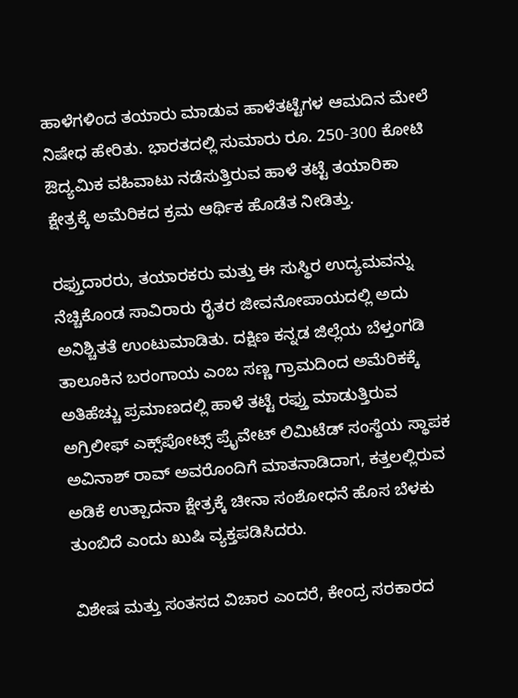ಹಾಳೆಗಳಿಂದ ತಯಾರು ಮಾಡುವ ಹಾಳೆತಟ್ಟೆಗಳ ಆಮದಿನ ಮೇಲೆ ನಿಷೇಧ ಹೇರಿತು. ಭಾರತದಲ್ಲಿ ಸುಮಾರು ರೂ. 250-300 ಕೋಟಿ ಔದ್ಯಮಿಕ ವಹಿವಾಟು ನಡೆಸುತ್ತಿರುವ ಹಾಳೆ ತಟ್ಟೆ ತಯಾರಿಕಾ ಕ್ಷೇತ್ರಕ್ಕೆ ಅಮೆರಿಕದ ಕ್ರಮ ಆರ್ಥಿಕ ಹೊಡೆತ ನೀಡಿತ್ತು.

ರಫ್ತುದಾರರು, ತಯಾರಕರು ಮತ್ತು ಈ ಸುಸ್ಥಿರ ಉದ್ಯಮವನ್ನು ನೆಚ್ಚಿಕೊಂಡ ಸಾವಿರಾರು ರೈತರ ಜೀವನೋಪಾಯದಲ್ಲಿ ಅದು ಅನಿಶ್ಚಿತತೆ ಉಂಟುಮಾಡಿತು. ದಕ್ಷಿಣ ಕನ್ನಡ ಜಿಲ್ಲೆಯ ಬೆಳ್ತಂಗಡಿ ತಾಲೂಕಿನ ಬರಂಗಾಯ ಎಂಬ ಸಣ್ಣ ಗ್ರಾಮದಿಂದ ಅಮೆರಿಕಕ್ಕೆ ಅತಿಹೆಚ್ಚು ಪ್ರಮಾಣದಲ್ಲಿ ಹಾಳೆ ತಟ್ಟೆ ರಫ್ತು ಮಾಡುತ್ತಿರುವ ಅಗ್ರಿಲೀಫ್ ಎಕ್ಸ್‌ಪೋಟ್ಸ್ ಪ್ರೈವೇಟ್ ಲಿಮಿಟೆಡ್ ಸಂಸ್ಥೆಯ ಸ್ಥಾಪಕ ಅವಿನಾಶ್ ರಾವ್ ಅವರೊಂದಿಗೆ ಮಾತನಾಡಿದಾಗ, ಕತ್ತಲಲ್ಲಿರುವ ಅಡಿಕೆ ಉತ್ಪಾದನಾ ಕ್ಷೇತ್ರಕ್ಕೆ ಚೀನಾ ಸಂಶೋಧನೆ ಹೊಸ ಬೆಳಕು ತುಂಬಿದೆ ಎಂದು ಖುಷಿ ವ್ಯಕ್ತಪಡಿಸಿದರು.

ವಿಶೇಷ ಮತ್ತು ಸಂತಸದ ವಿಚಾರ ಎಂದರೆ, ಕೇಂದ್ರ ಸರಕಾರದ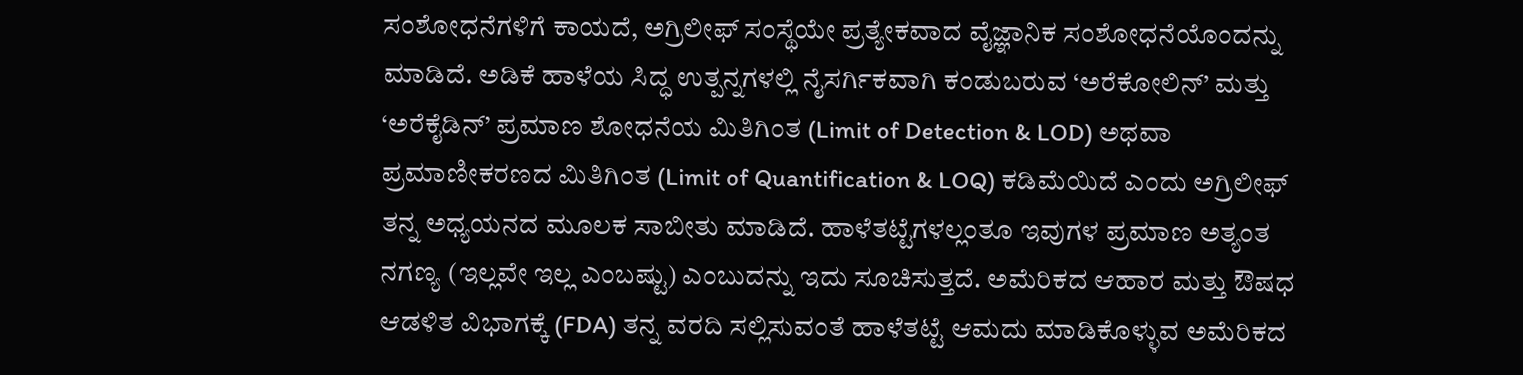ಸಂಶೋಧನೆಗಳಿಗೆ ಕಾಯದೆ, ಅಗ್ರಿಲೀಫ್ ಸಂಸ್ಥೆಯೇ ಪ್ರತ್ಯೇಕವಾದ ವೈಜ್ಞಾನಿಕ ಸಂಶೋಧನೆಯೊಂದನ್ನು ಮಾಡಿದೆ. ಅಡಿಕೆ ಹಾಳೆಯ ಸಿದ್ಧ ಉತ್ಪನ್ನಗಳಲ್ಲಿ ನೈಸರ್ಗಿಕವಾಗಿ ಕಂಡುಬರುವ ‘ಅರೆಕೋಲಿನ್’ ಮತ್ತು ‘ಅರೆಕೈಡಿನ್’ ಪ್ರಮಾಣ ಶೋಧನೆಯ ಮಿತಿಗಿಂತ (Limit of Detection & LOD) ಅಥವಾ ಪ್ರಮಾಣೀಕರಣದ ಮಿತಿಗಿಂತ (Limit of Quantification & LOQ) ಕಡಿಮೆಯಿದೆ ಎಂದು ಅಗ್ರಿಲೀಫ್ ತನ್ನ ಅಧ್ಯಯನದ ಮೂಲಕ ಸಾಬೀತು‌ ಮಾಡಿದೆ. ಹಾಳೆತಟ್ಟೆಗಳಲ್ಲಂತೂ ಇವುಗಳ ಪ್ರಮಾಣ ಅತ್ಯಂತ ನಗಣ್ಯ (ಇಲ್ಲವೇ ಇಲ್ಲ ಎಂಬಷ್ಟು) ಎಂಬುದನ್ನು ಇದು ಸೂಚಿಸುತ್ತದೆ. ಅಮೆರಿಕದ ಆಹಾರ ಮತ್ತು ಔಷಧ ಆಡಳಿತ ವಿಭಾಗಕ್ಕೆ (FDA) ತನ್ನ ವರದಿ ಸಲ್ಲಿಸುವಂತೆ ಹಾಳೆತಟ್ಟೆ ಆಮದು ಮಾಡಿಕೊಳ್ಳುವ ಅಮೆರಿಕದ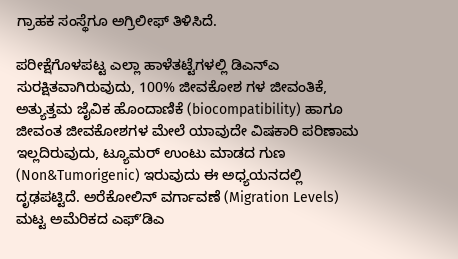ಗ್ರಾಹಕ ಸಂಸ್ಥೆಗೂ ಅಗ್ರಿಲೀಫ್ ತಿಳಿಸಿದೆ.

ಪರೀಕ್ಷೆಗೊಳಪಟ್ಟ ಎಲ್ಲಾ ಹಾಳೆತಟ್ಟೆಗಳಲ್ಲಿ ಡಿಎನ್‌ಎ ಸುರಕ್ಷಿತವಾಗಿರುವುದು, 100% ಜೀವಕೋಶ ಗಳ ಜೀವಂತಿಕೆ, ಅತ್ಯುತ್ತಮ ಜೈವಿಕ ಹೊಂದಾಣಿಕೆ (biocompatibility) ಹಾಗೂ ಜೀವಂತ ಜೀವಕೋಶಗಳ ಮೇಲೆ ಯಾವುದೇ ವಿಷಕಾರಿ ಪರಿಣಾಮ ಇಲ್ಲದಿರುವುದು, ಟ್ಯೂಮರ್ ಉಂಟು ಮಾಡದ ಗುಣ (Non&Tumorigenic) ಇರುವುದು ಈ ಅಧ್ಯಯನದಲ್ಲಿ ದೃಢಪಟ್ಟಿದೆ. ಅರೆಕೋಲಿನ್ ವರ್ಗಾವಣೆ (Migration Levels) ಮಟ್ಟ ಅಮೆರಿಕದ ಎಫ್‌ʼಡಿಎ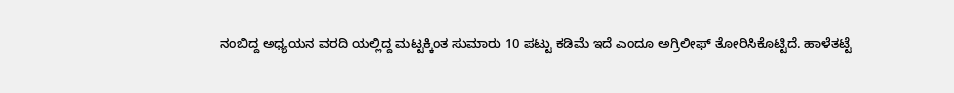ನಂಬಿದ್ದ ಅಧ್ಯಯನ ವರದಿ ಯಲ್ಲಿದ್ದ ಮಟ್ಟಕ್ಕಿಂತ ಸುಮಾರು 10 ಪಟ್ಟು ಕಡಿಮೆ ಇದೆ ಎಂದೂ ಅಗ್ರಿಲೀಫ್ ತೋರಿಸಿಕೊಟ್ಟಿದೆ. ಹಾಳೆತಟ್ಟೆ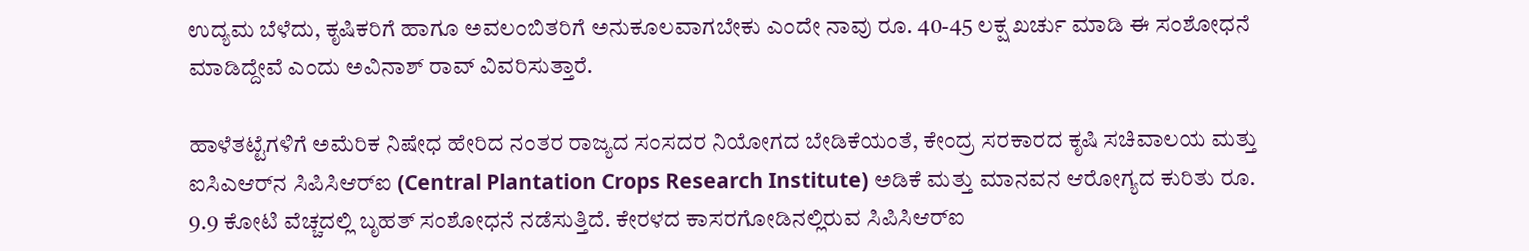ಉದ್ಯಮ ಬೆಳೆದು, ಕೃಷಿಕರಿಗೆ ಹಾಗೂ ಅವಲಂಬಿತರಿಗೆ ಅನುಕೂಲವಾಗಬೇಕು ಎಂದೇ ನಾವು ರೂ. 40-45 ಲಕ್ಷ ಖರ್ಚು ಮಾಡಿ ಈ ಸಂಶೋಧನೆ ಮಾಡಿದ್ದೇವೆ ಎಂದು ಅವಿನಾಶ್ ರಾವ್ ವಿವರಿಸುತ್ತಾರೆ.

ಹಾಳೆತಟ್ಟೆಗಳಿಗೆ ಅಮೆರಿಕ ನಿಷೇಧ ಹೇರಿದ ನಂತರ ರಾಜ್ಯದ ಸಂಸದರ ನಿಯೋಗದ ಬೇಡಿಕೆಯಂತೆ, ಕೇಂದ್ರ ಸರಕಾರದ ಕೃಷಿ ಸಚಿವಾಲಯ ಮತ್ತು ಐಸಿಎಆರ್‌ನ ಸಿಪಿಸಿಆರ್‌ಐ (Central Plantation Crops Research Institute) ಅಡಿಕೆ ಮತ್ತು ಮಾನವನ ಆರೋಗ್ಯದ ಕುರಿತು ರೂ. 9.9 ಕೋಟಿ ವೆಚ್ಚದಲ್ಲಿ ಬೃಹತ್ ಸಂಶೋಧನೆ ನಡೆಸುತ್ತಿದೆ. ಕೇರಳದ ಕಾಸರಗೋಡಿನಲ್ಲಿರುವ ಸಿಪಿಸಿಆರ್‌ಐ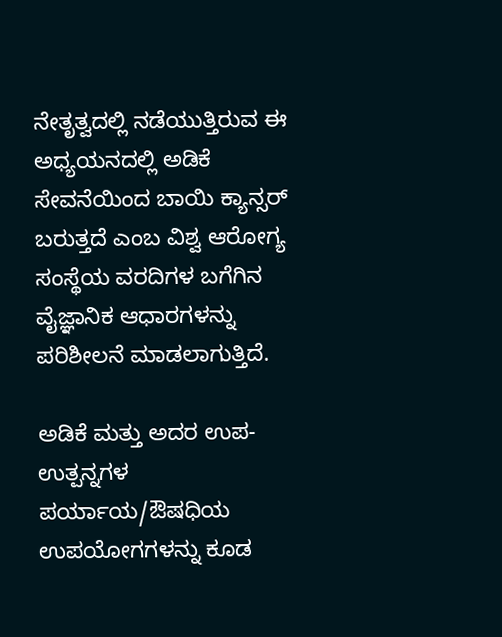ನೇತೃತ್ವದಲ್ಲಿ ನಡೆಯುತ್ತಿರುವ ಈ ಅಧ್ಯಯನದಲ್ಲಿ ಅಡಿಕೆ ಸೇವನೆಯಿಂದ ಬಾಯಿ ಕ್ಯಾನ್ಸರ್ ಬರುತ್ತದೆ ಎಂಬ ವಿಶ್ವ ಆರೋಗ್ಯ ಸಂಸ್ಥೆಯ ವರದಿಗಳ ಬಗೆಗಿನ ವೈಜ್ಞಾನಿಕ ಆಧಾರಗಳನ್ನು ಪರಿಶೀಲನೆ ಮಾಡಲಾಗುತ್ತಿದೆ.

ಅಡಿಕೆ ಮತ್ತು ಅದರ ಉಪ-ಉತ್ಪನ್ನಗಳ ಪರ್ಯಾಯ/ಔಷಧಿಯ ಉಪಯೋಗಗಳನ್ನು ಕೂಡ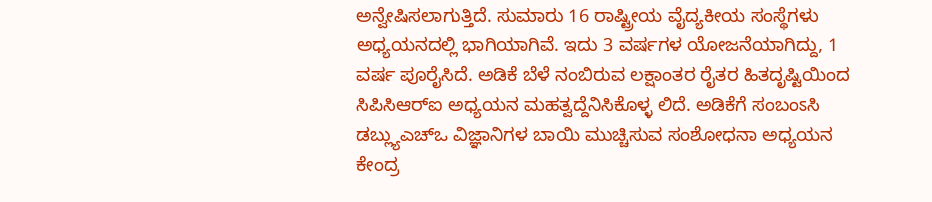ಅನ್ವೇಷಿಸಲಾಗುತ್ತಿದೆ. ಸುಮಾರು 16 ರಾಷ್ಟ್ರೀಯ ವೈದ್ಯಕೀಯ ಸಂಸ್ಥೆಗಳು ಅಧ್ಯಯನದಲ್ಲಿ ಭಾಗಿಯಾಗಿವೆ. ಇದು 3 ವರ್ಷಗಳ ಯೋಜನೆಯಾಗಿದ್ದು, 1 ವರ್ಷ ಪೂರೈಸಿದೆ. ಅಡಿಕೆ ಬೆಳೆ ನಂಬಿರುವ ಲಕ್ಷಾಂತರ ರೈತರ ಹಿತದೃಷ್ಟಿಯಿಂದ ಸಿಪಿಸಿಆರ್‌ಐ ಅಧ್ಯಯನ ಮಹತ್ವದ್ದೆನಿಸಿಕೊಳ್ಳ ಲಿದೆ. ಅಡಿಕೆಗೆ ಸಂಬಂಽಸಿ ಡಬ್ಲ್ಯುಎಚ್‌ಒ ವಿಜ್ಞಾನಿಗಳ ಬಾಯಿ ಮುಚ್ಚಿಸುವ ಸಂಶೋಧನಾ ಅಧ್ಯಯನ ಕೇಂದ್ರ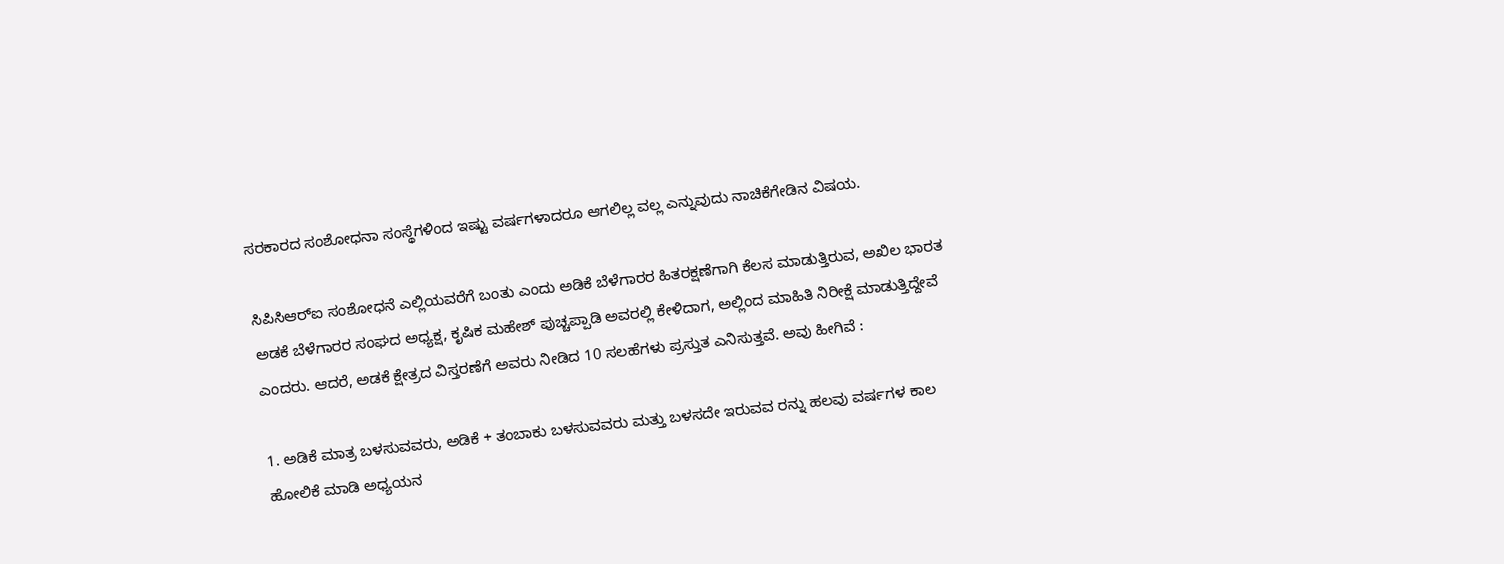ಸರಕಾರದ ಸಂಶೋಧನಾ ಸಂಸ್ಥೆಗಳಿಂದ ಇಷ್ಟು ವರ್ಷಗಳಾದರೂ ಆಗಲಿಲ್ಲ ವಲ್ಲ ಎನ್ನುವುದು ನಾಚಿಕೆಗೇಡಿನ ವಿಷಯ.

ಸಿಪಿಸಿಆರ್‌ಐ ಸಂಶೋಧನೆ ಎಲ್ಲಿಯವರೆಗೆ ಬಂತು ಎಂದು ಅಡಿಕೆ ಬೆಳೆಗಾರರ ಹಿತರಕ್ಷಣೆಗಾಗಿ ಕೆಲಸ ಮಾಡುತ್ತಿರುವ, ಅಖಿಲ ಭಾರತ ಅಡಕೆ ಬೆಳೆಗಾರರ ಸಂಘದ ಅಧ್ಯಕ್ಷ, ಕೃಷಿಕ ಮಹೇಶ್ ಪುಚ್ಚಪ್ಪಾಡಿ ಅವರಲ್ಲಿ ಕೇಳಿದಾಗ, ಅಲ್ಲಿಂದ ಮಾಹಿತಿ ನಿರೀಕ್ಷೆ ಮಾಡುತ್ತಿದ್ದೇವೆ ಎಂದರು. ಆದರೆ, ಅಡಕೆ ಕ್ಷೇತ್ರದ ವಿಸ್ತರಣೆಗೆ ಅವರು ನೀಡಿದ 10 ಸಲಹೆಗಳು ಪ್ರಸ್ತುತ ಎನಿಸುತ್ತವೆ. ಅವು ಹೀಗಿವೆ :

1. ಅಡಿಕೆ ಮಾತ್ರ ಬಳಸುವವರು, ಅಡಿಕೆ + ತಂಬಾಕು ಬಳಸುವವರು ಮತ್ತು ಬಳಸದೇ ಇರುವವ ರನ್ನು ಹಲವು ವರ್ಷಗಳ ಕಾಲ ಹೋಲಿಕೆ ಮಾಡಿ ಅಧ್ಯಯನ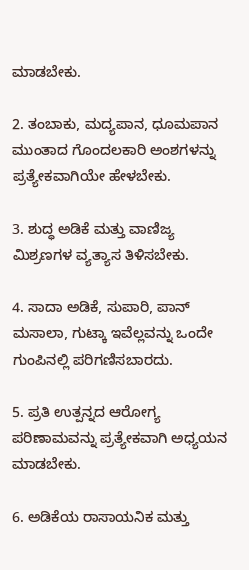ಮಾಡಬೇಕು.

2. ತಂಬಾಕು, ಮದ್ಯಪಾನ, ಧೂಮಪಾನ ಮುಂತಾದ ಗೊಂದಲಕಾರಿ ಅಂಶಗಳನ್ನು ಪ್ರತ್ಯೇಕವಾಗಿಯೇ ಹೇಳಬೇಕು.

3. ಶುದ್ಧ ಅಡಿಕೆ ಮತ್ತು ವಾಣಿಜ್ಯ ಮಿಶ್ರಣಗಳ ವ್ಯತ್ಯಾಸ ತಿಳಿಸಬೇಕು.

4. ಸಾದಾ ಅಡಿಕೆ, ಸುಪಾರಿ, ಪಾನ್ ಮಸಾಲಾ, ಗುಟ್ಕಾ ಇವೆಲ್ಲವನ್ನು ಒಂದೇ ಗುಂಪಿನಲ್ಲಿ ಪರಿಗಣಿಸಬಾರದು.

5. ಪ್ರತಿ ಉತ್ಪನ್ನದ ಆರೋಗ್ಯ ಪರಿಣಾಮವನ್ನು ಪ್ರತ್ಯೇಕವಾಗಿ ಅಧ್ಯಯನ ಮಾಡಬೇಕು.

6. ಅಡಿಕೆಯ ರಾಸಾಯನಿಕ ಮತ್ತು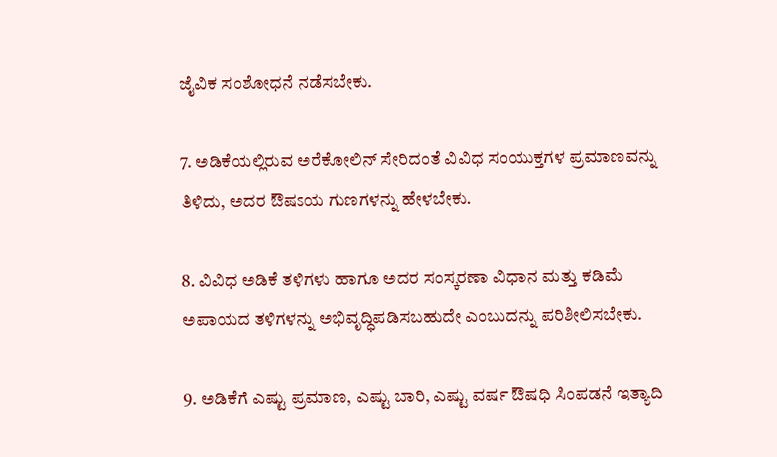ಜೈವಿಕ ಸಂಶೋಧನೆ ನಡೆಸಬೇಕು.

7. ಅಡಿಕೆಯಲ್ಲಿರುವ ಅರೆಕೋಲಿನ್ ಸೇರಿದಂತೆ ವಿವಿಧ ಸಂಯುಕ್ತಗಳ ಪ್ರಮಾಣವನ್ನು ತಿಳಿದು, ಅದರ ಔಷಽಯ ಗುಣಗಳನ್ನು ಹೇಳಬೇಕು.

8. ವಿವಿಧ ಅಡಿಕೆ ತಳಿಗಳು ಹಾಗೂ ಅದರ ಸಂಸ್ಕರಣಾ ವಿಧಾನ ಮತ್ತು ಕಡಿಮೆ ಅಪಾಯದ ತಳಿಗಳನ್ನು ಅಭಿವೃದ್ಧಿಪಡಿಸಬಹುದೇ ಎಂಬುದನ್ನು ಪರಿಶೀಲಿಸಬೇಕು.

9. ಅಡಿಕೆಗೆ ಎಷ್ಟು ಪ್ರಮಾಣ, ಎಷ್ಟು ಬಾರಿ, ಎಷ್ಟು ವರ್ಷ ಔಷಧಿ ಸಿಂಪಡನೆ ಇತ್ಯಾದಿ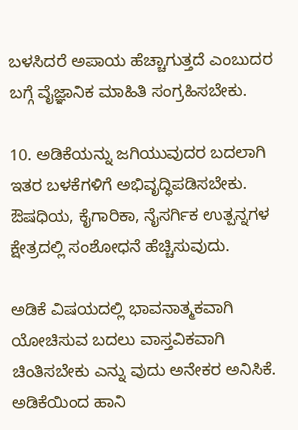ಬಳಸಿದರೆ ಅಪಾಯ ಹೆಚ್ಚಾಗುತ್ತದೆ ಎಂಬುದರ ಬಗ್ಗೆ ವೈಜ್ಞಾನಿಕ ಮಾಹಿತಿ ಸಂಗ್ರಹಿಸಬೇಕು.

10. ಅಡಿಕೆಯನ್ನು ಜಗಿಯುವುದರ ಬದಲಾಗಿ ಇತರ ಬಳಕೆಗಳಿಗೆ ಅಭಿವೃದ್ಧಿಪಡಿಸಬೇಕು. ಔಷಧಿಯ, ಕೈಗಾರಿಕಾ, ನೈಸರ್ಗಿಕ ಉತ್ಪನ್ನಗಳ ಕ್ಷೇತ್ರದಲ್ಲಿ ಸಂಶೋಧನೆ ಹೆಚ್ಚಿಸುವುದು.

ಅಡಿಕೆ ವಿಷಯದಲ್ಲಿ ಭಾವನಾತ್ಮಕವಾಗಿ ಯೋಚಿಸುವ ಬದಲು ವಾಸ್ತವಿಕವಾಗಿ ಚಿಂತಿಸಬೇಕು ಎನ್ನು ವುದು ಅನೇಕರ ಅನಿಸಿಕೆ. ಅಡಿಕೆಯಿಂದ ಹಾನಿ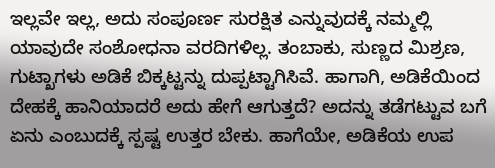ಇಲ್ಲವೇ ಇಲ್ಲ, ಅದು ಸಂಪೂರ್ಣ ಸುರಕ್ಷಿತ ಎನ್ನುವುದಕ್ಕೆ ನಮ್ಮಲ್ಲಿ ಯಾವುದೇ ಸಂಶೋಧನಾ ವರದಿಗಳಿಲ್ಲ. ತಂಬಾಕು, ಸುಣ್ಣದ ಮಿಶ್ರಣ, ಗುಟ್ಖಾಗಳು ಅಡಿಕೆ ಬಿಕ್ಕಟ್ಟನ್ನು ದುಪ್ಪಟ್ಟಾಗಿಸಿವೆ. ಹಾಗಾಗಿ, ಅಡಿಕೆಯಿಂದ ದೇಹಕ್ಕೆ ಹಾನಿಯಾದರೆ ಅದು ಹೇಗೆ ಆಗುತ್ತದೆ? ಅದನ್ನು ತಡೆಗಟ್ಟುವ ಬಗೆ ಏನು ಎಂಬುದಕ್ಕೆ ಸ್ಪಷ್ಟ ಉತ್ತರ ಬೇಕು. ಹಾಗೆಯೇ, ಅಡಿಕೆಯ ಉಪ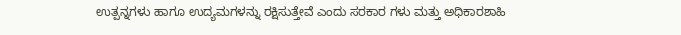ಉತ್ಪನ್ನಗಳು ಹಾಗೂ ಉದ್ಯಮಗಳನ್ನು ರಕ್ಷಿಸುತ್ತೇವೆ ಎಂದು ಸರಕಾರ ಗಳು ಮತ್ತು ಅಧಿಕಾರಶಾಹಿ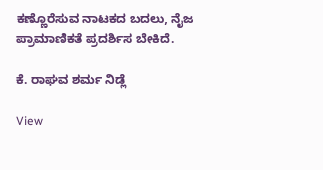ಕಣ್ಣೊರೆಸುವ ನಾಟಕದ ಬದಲು, ನೈಜ ಪ್ರಾಮಾಣಿಕತೆ ಪ್ರದರ್ಶಿಸ ಬೇಕಿದೆ.

ಕೆ. ರಾಘವ ಶರ್ಮ ನಿಡ್ಲೆ

View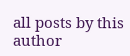all posts by this author